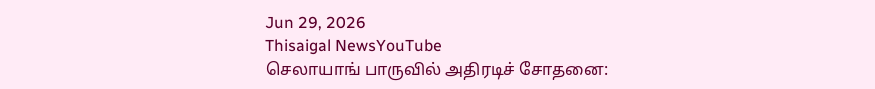Jun 29, 2026
Thisaigal NewsYouTube
செலாயாங் பாருவில் அதிரடிச் சோதனை: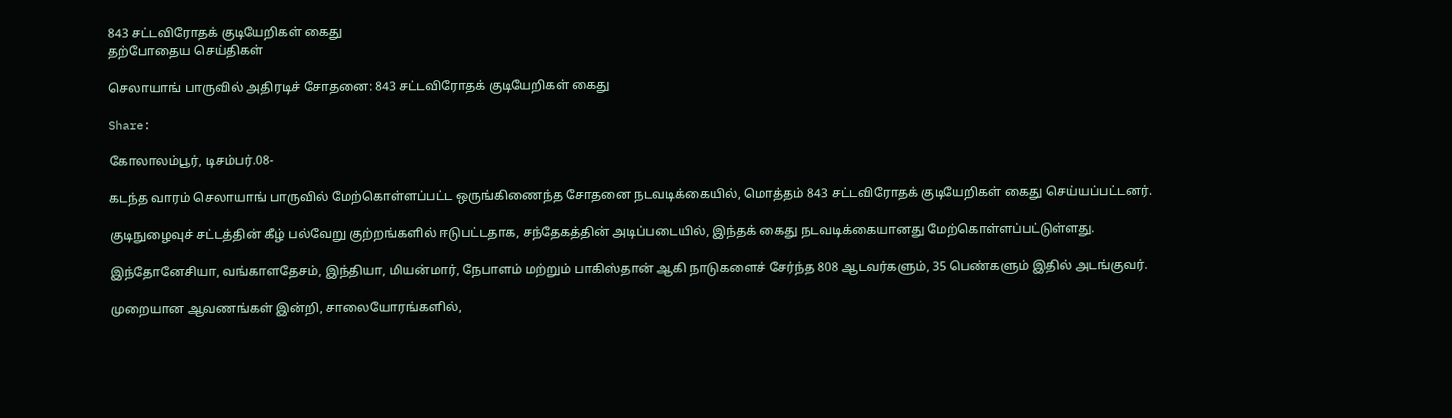843 சட்டவிரோதக் குடியேறிகள் கைது
தற்போதைய செய்திகள்

செலாயாங் பாருவில் அதிரடிச் சோதனை: 843 சட்டவிரோதக் குடியேறிகள் கைது

Share:

கோலாலம்பூர், டிசம்பர்.08-

கடந்த வாரம் செலாயாங் பாருவில் மேற்கொள்ளப்பட்ட ஒருங்கிணைந்த சோதனை நடவடிக்கையில், மொத்தம் 843 சட்டவிரோதக் குடியேறிகள் கைது செய்யப்பட்டனர்.

குடிநுழைவுச் சட்டத்தின் கீழ் பல்வேறு குற்றங்களில் ஈடுபட்டதாக, சந்தேகத்தின் அடிப்படையில், இந்தக் கைது நடவடிக்கையானது மேற்கொள்ளப்பட்டுள்ளது.

இந்தோனேசியா, வங்காளதேசம், இந்தியா, மியன்மார், நேபாளம் மற்றும் பாகிஸ்தான் ஆகி நாடுகளைச் சேர்ந்த 808 ஆடவர்களும், 35 பெண்களும் இதில் அடங்குவர்.

முறையான ஆவணங்கள் இன்றி, சாலையோரங்களில்,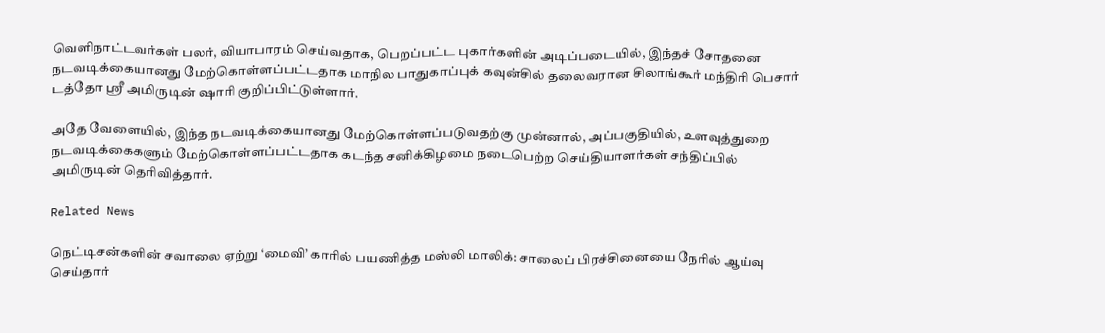வெளிநாட்டவர்கள் பலர், வியாபாரம் செய்வதாக, பெறப்பட்ட புகார்களின் அடிப்படையில், இந்தச் சோதனை நடவடிக்கையானது மேற்கொள்ளப்பட்டதாக மாநில பாதுகாப்புக் கவுன்சில் தலைவரான சிலாங்கூர் மந்திரி பெசார் டத்தோ ஶ்ரீ அமிருடின் ஷாரி குறிப்பிட்டுள்ளார்.

அதே வேளையில், இந்த நடவடிக்கையானது மேற்கொள்ளப்படுவதற்கு முன்னால், அப்பகுதியில், உளவுத்துறை நடவடிக்கைகளும் மேற்கொள்ளப்பட்டதாக கடந்த சனிக்கிழமை நடைபெற்ற செய்தியாளர்கள் சந்திப்பில் அமிருடின் தெரிவித்தார்.

Related News

நெட்டிசன்களின் சவாலை ஏற்று ‘மைவி’ காரில் பயணித்த மஸ்லி மாலிக்: சாலைப் பிரச்சினையை நேரில் ஆய்வு செய்தார்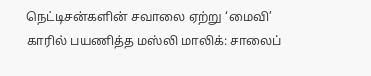நெட்டிசன்களின் சவாலை ஏற்று ‘மைவி’ காரில் பயணித்த மஸ்லி மாலிக்: சாலைப்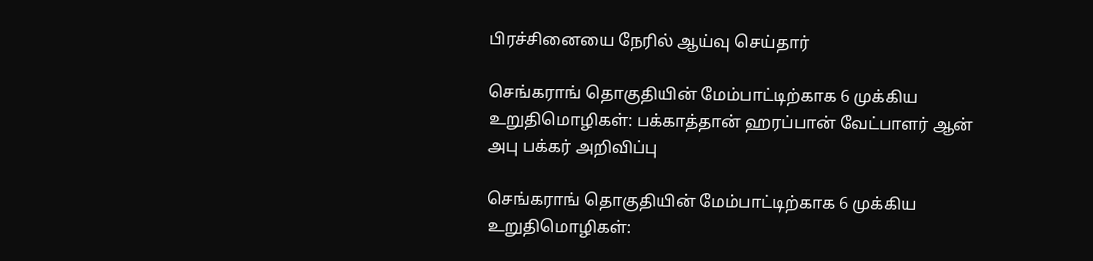பிரச்சினையை நேரில் ஆய்வு செய்தார்

செங்கராங் தொகுதியின் மேம்பாட்டிற்காக 6 முக்கிய உறுதிமொழிகள்: பக்காத்தான் ஹரப்பான் வேட்பாளர் ஆன் அபு பக்கர் அறிவிப்பு

செங்கராங் தொகுதியின் மேம்பாட்டிற்காக 6 முக்கிய உறுதிமொழிகள்: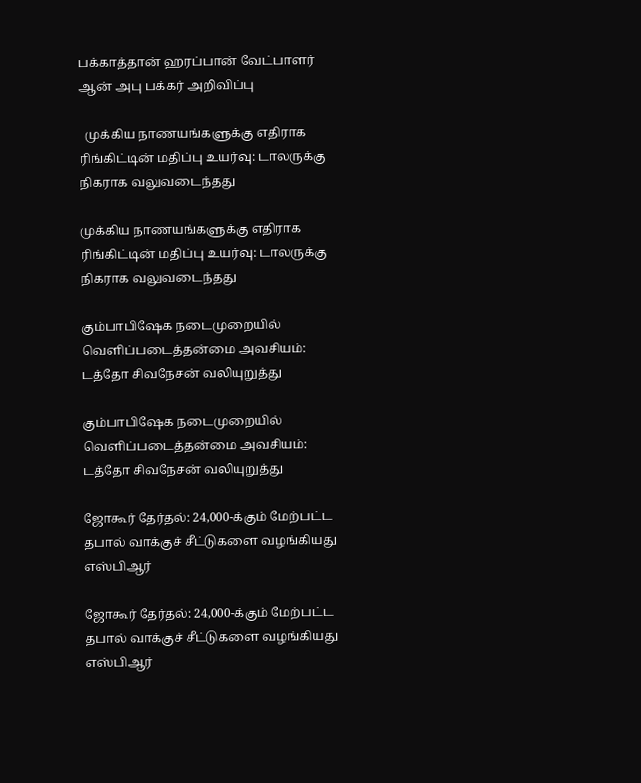பக்காத்தான் ஹரப்பான் வேட்பாளர் ஆன் அபு பக்கர் அறிவிப்பு

  முக்கிய நாணயங்களுக்கு எதிராக ரிங்கிட்டின் மதிப்பு உயர்வு: டாலருக்கு நிகராக வலுவடைந்தது

முக்கிய நாணயங்களுக்கு எதிராக ரிங்கிட்டின் மதிப்பு உயர்வு: டாலருக்கு நிகராக வலுவடைந்தது

கும்பாபிஷேக நடைமுறையில் வெளிப்படைத்தன்மை அவசியம்: டத்தோ சிவநேசன் வலியுறுத்து

கும்பாபிஷேக நடைமுறையில் வெளிப்படைத்தன்மை அவசியம்: டத்தோ சிவநேசன் வலியுறுத்து

ஜோகூர் தேர்தல்: 24,000-க்கும் மேற்பட்ட தபால் வாக்குச் சீட்டுகளை வழங்கியது எஸ்பிஆர்

ஜோகூர் தேர்தல்: 24,000-க்கும் மேற்பட்ட தபால் வாக்குச் சீட்டுகளை வழங்கியது எஸ்பிஆர்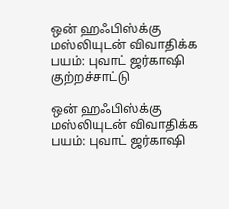ஒன் ஹஃபிஸ்க்கு மஸ்லியுடன் விவாதிக்க பயம்: புவாட் ஜர்காஷி குற்றச்சாட்டு

ஒன் ஹஃபிஸ்க்கு மஸ்லியுடன் விவாதிக்க பயம்: புவாட் ஜர்காஷி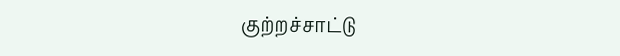குற்றச்சாட்டு